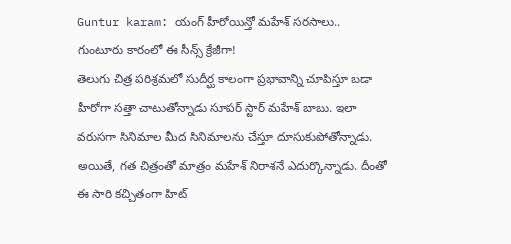Guntur karam: యంగ్ హీరోయిన్తో మహేశ్ సరసాలు.. గుంటూరు కారంలో ఈ సీన్స్ క్రేజీగా!
తెలుగు చిత్ర పరిశ్రమలో సుదీర్ఘ కాలంగా ప్రభావాన్ని చూపిస్తూ బడా హీరోగా సత్తా చాటుతోన్నాడు సూపర్ స్టార్ మహేశ్ బాబు. ఇలా వరుసగా సినిమాల మీద సినిమాలను చేస్తూ దూసుకుపోతోన్నాడు. అయితే, గత చిత్రంతో మాత్రం మహేశ్ నిరాశనే ఎదుర్కొన్నాడు. దీంతో ఈ సారి కచ్చితంగా హిట్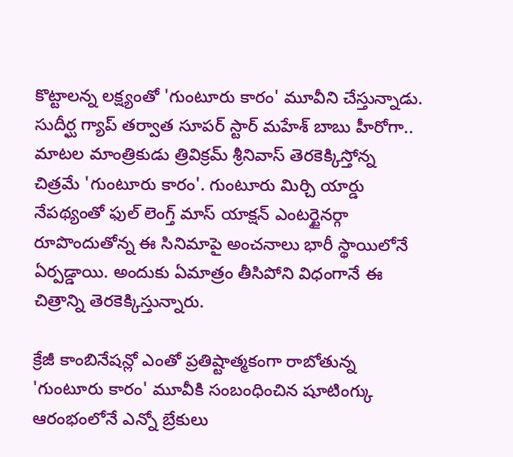కొట్టాలన్న లక్ష్యంతో 'గుంటూరు కారం' మూవీని చేస్తున్నాడు.
సుదీర్ఘ గ్యాప్ తర్వాత సూపర్ స్టార్ మహేశ్ బాబు హీరోగా.. మాటల మాంత్రికుడు త్రివిక్రమ్ శ్రీనివాస్ తెరకెక్కిస్తోన్న చిత్రమే 'గుంటూరు కారం'. గుంటూరు మిర్చి యార్డు నేపథ్యంతో ఫుల్ లెంగ్త్ మాస్ యాక్షన్ ఎంటర్టైనర్గా రూపొందుతోన్న ఈ సినిమాపై అంచనాలు భారీ స్థాయిలోనే ఏర్పడ్డాయి. అందుకు ఏమాత్రం తీసిపోని విధంగానే ఈ చిత్రాన్ని తెరకెక్కిస్తున్నారు.

క్రేజీ కాంబినేషన్లో ఎంతో ప్రతిష్టాత్మకంగా రాబోతున్న 'గుంటూరు కారం' మూవీకి సంబంధించిన షూటింగ్కు ఆరంభంలోనే ఎన్నో బ్రేకులు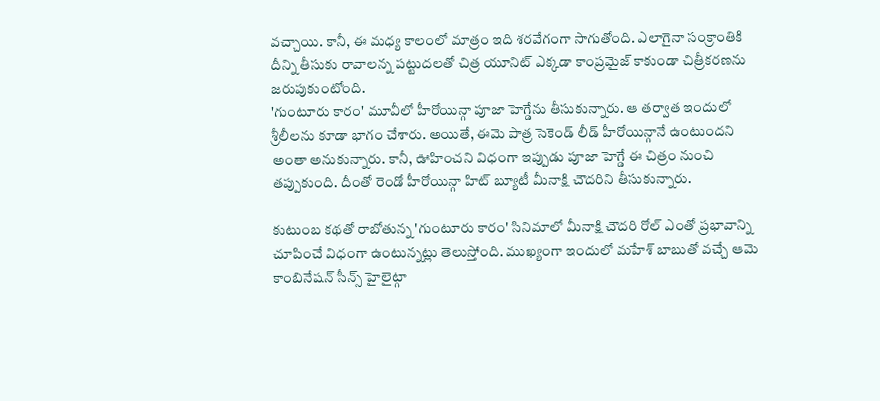వచ్చాయి. కానీ, ఈ మధ్య కాలంలో మాత్రం ఇది శరవేగంగా సాగుతోంది. ఎలాగైనా సంక్రాంతికి దీన్ని తీసుకు రావాలన్న పట్టుదలతో చిత్ర యూనిట్ ఎక్కడా కాంప్రమైజ్ కాకుండా చిత్రీకరణను జరుపుకుంటోంది.
'గుంటూరు కారం' మూవీలో హీరోయిన్గా పూజా హెగ్డేను తీసుకున్నారు. ఆ తర్వాత ఇందులో శ్రీలీలను కూడా భాగం చేశారు. అయితే, ఈమె పాత్ర సెకెండ్ లీడ్ హీరోయిన్గానే ఉంటుందని అంతా అనుకున్నారు. కానీ, ఊహించని విధంగా ఇప్పుడు పూజా హెగ్డే ఈ చిత్రం నుంచి తప్పుకుంది. దీంతో రెండో హీరోయిన్గా హిట్ బ్యూటీ మీనాక్షి చౌదరిని తీసుకున్నారు.

కుటుంబ కథతో రాబోతున్న 'గుంటూరు కారం' సినిమాలో మీనాక్షి చౌదరి రోల్ ఎంతో ప్రభావాన్ని చూపించే విధంగా ఉంటున్నట్లు తెలుస్తోంది. ముఖ్యంగా ఇందులో మహేశ్ బాబుతో వచ్చే ఆమె కాంబినేషన్ సీన్స్ హైలైట్గా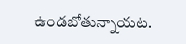ఉండబోతున్నాయట.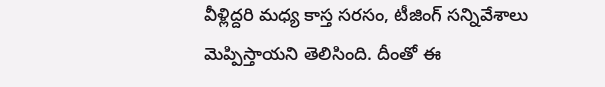వీళ్లిద్దరి మధ్య కాస్త సరసం, టీజింగ్ సన్నివేశాలు మెప్పిస్తాయని తెలిసింది. దీంతో ఈ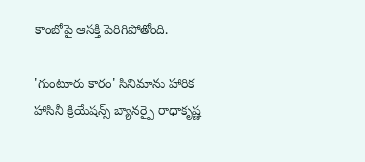కాంబోపై ఆసక్తి పెరిగిపోతోంది.

'గుంటూరు కారం' సినిమాను హారిక హాసినీ క్రియేషన్స్ బ్యానర్పై రాధాకృష్ణ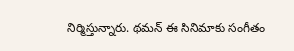నిర్మిస్తున్నారు. థమన్ ఈ సినిమాకు సంగీతం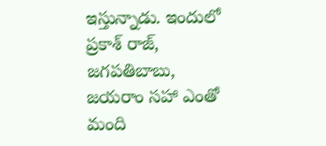ఇస్తున్నాడు. ఇందులో ప్రకాశ్ రాజ్, జగపతిబాబు, జయరాం సహా ఎంతో మంది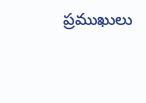ప్రముఖులు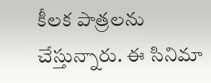కీలక పాత్రలను చేస్తున్నారు. ఈ సినిమా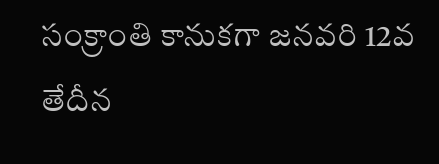సంక్రాంతి కానుకగా జనవరి 12వ తేదీన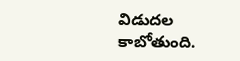విడుదల కాబోతుంది.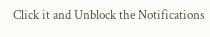Click it and Unblock the Notifications